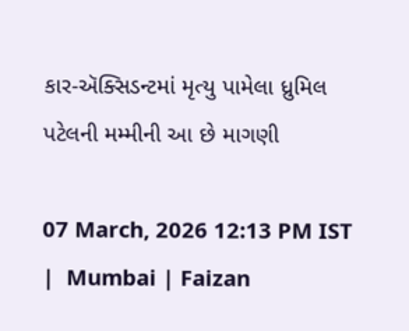કાર-ઍક્સિડન્ટમાં મૃત્યુ પામેલા ધ્રુમિલ પટેલની મમ્મીની આ છે માગણી

07 March, 2026 12:13 PM IST  |  Mumbai | Faizan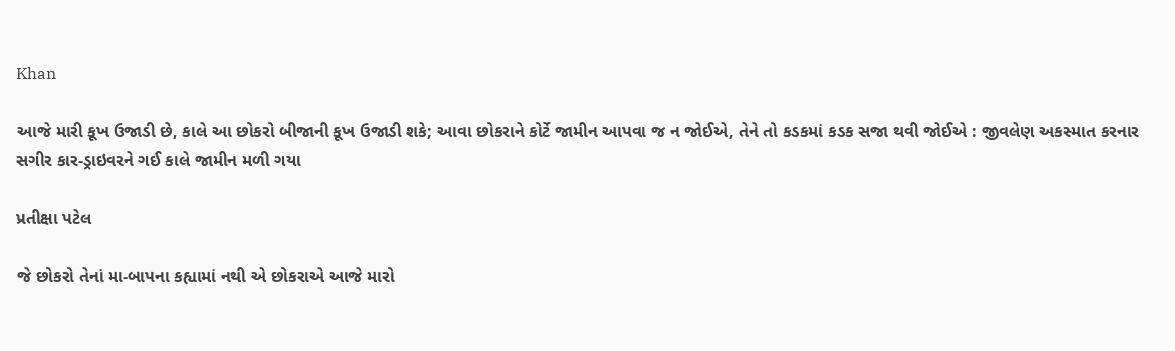Khan

આજે મારી કૂખ ઉજાડી છે, કાલે આ છોકરો બીજાની કૂખ ઉજાડી શકે; આવા છોકરાને કોર્ટે જામીન આપવા જ ન જોઈએ, તેને તો કડકમાં કડક સજા થવી જોઈએ : જીવલેણ અકસ્માત કરનાર સગીર કાર-ડ્રાઇવરને ગઈ કાલે જામીન મળી ગયા

પ્રતીક્ષા પટેલ

જે છોકરો તેનાં મા-બાપના કહ્યામાં નથી એ છોકરાએ આજે મારો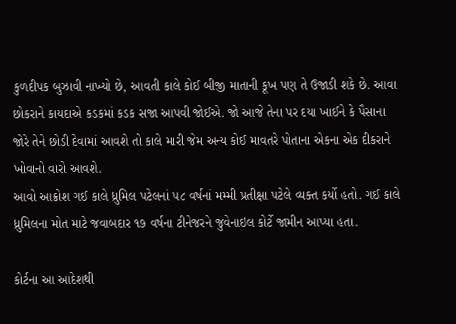કુળદીપક બુઝાવી નાખ્યો છે, આવતી કાલે કોઈ બીજી માતાની કૂખ પણ તે ઉજાડી શકે છે. આવા છોકરાને કાયદાએ કડકમાં કડક સજા આપવી જોઈએ. જો આજે તેના પર દયા ખાઈને કે પૈસાના જોરે તેને છોડી દેવામાં આવશે તો કાલે મારી જેમ અન્ય કોઈ માવતરે પોતાના એકના એક દીકરાને ખોવાનો વારો આવશે.
આવો આક્રોશ ગઈ કાલે ધ્રુમિલ પટેલનાં ૫૮ વર્ષનાં મમ્મી પ્રતીક્ષા પટેલે વ્યક્ત કર્યો હતો. ગઈ કાલે ધ્રુમિલના મોત માટે જવાબદાર ૧૭ વર્ષના ટીનેજરને જુવેનાઇલ કોર્ટે જામીન આપ્યા હતા.

કોર્ટના આ આદેશથી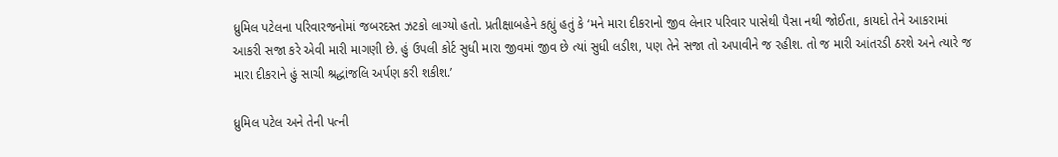ધ્રુમિલ પટેલના પરિવારજનોમાં જબરદસ્ત ઝટકો લાગ્યો હતો. પ્રતીક્ષાબહેને કહ્યું હતું કે ‘મને મારા દીકરાનો જીવ લેનાર પરિવાર પાસેથી પૈસા નથી જોઈતા, કાયદો તેને આકરામાં આકરી સજા કરે એવી મારી માગણી છે. હું ઉપલી કોર્ટ સુધી મારા જીવમાં જીવ છે ત્યાં સુધી લડીશ, પણ તેને સજા તો અપાવીને જ રહીશ. તો જ મારી આંતરડી ઠરશે અને ત્યારે જ મારા દીકરાને હું સાચી શ્રદ્ધાંજલિ અર્પણ કરી શકીશ.’

ધ્રુમિલ પટેલ અને તેની પત્ની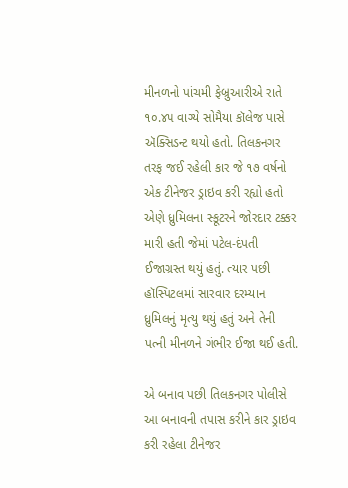મીનળનો પાંચમી ફેબ્રુઆરીએ રાતે ૧૦.૪૫ વાગ્યે સોમૈયા કૉલેજ પાસે ઍક્સિડન્ટ થયો હતો. તિલકનગર તરફ જઈ રહેલી કાર જે ૧૭ વર્ષનો એક ટીનેજર ડ્રાઇવ કરી રહ્યો હતો એણે ધ્રુમિલના સ્કૂટરને જોરદાર ટક્કર મારી હતી જેમાં પટેલ-દંપતી ઈજાગ્રસ્ત થયું હતું. ત્યાર પછી હૉસ્પિટલમાં સારવાર દરમ્યાન ધ્રુમિલનું મૃત્યુ થયું હતું અને તેની પત્ની મીનળને ગંભીર ઈજા થઈ હતી.

એ બનાવ પછી તિલકનગર પોલીસે આ બનાવની તપાસ કરીને કાર ડ્રાઇવ કરી રહેલા ટીનેજર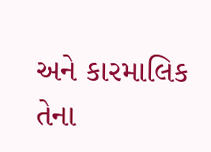અને કારમાલિક તેના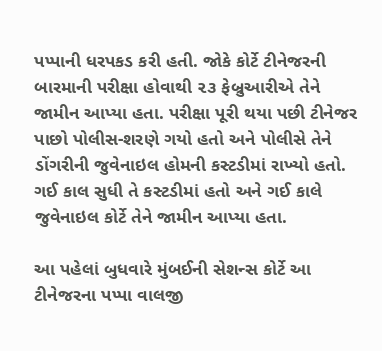પપ્પાની ધરપકડ કરી હતી. જોકે કોર્ટે ટીનેજરની બારમાની પરીક્ષા હોવાથી ૨૩ ફેબ્રુઆરીએ તેને જામીન આપ્યા હતા. પરીક્ષા પૂરી થયા પછી ટીનેજર પાછો પોલીસ-શરણે ગયો હતો અને પોલીસે તેને ડોંગરીની જુવેનાઇલ હોમની કસ્ટડીમાં રાખ્યો હતો. ગઈ કાલ સુધી તે કસ્ટડીમાં હતો અને ગઈ કાલે જુવેનાઇલ કોર્ટે તેને જામીન આપ્યા હતા.

આ પહેલાં બુધવારે મુંબઈની સેશન્સ કોર્ટે આ ટીનેજરના પપ્પા વાલજી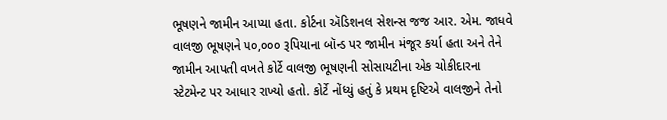ભૂષણને જામીન આપ્યા હતા. કોર્ટના ઍડિશનલ સેશન્સ જજ આર. એમ. જાધવે વાલજી ભૂષણને ૫૦,૦૦૦ રૂપિયાના બૉન્ડ પર જામીન મંજૂર કર્યા હતા અને તેને જામીન આપતી વખતે કોર્ટે વાલજી ભૂષણની સોસાયટીના એક ચોકીદારના સ્ટેટમેન્ટ પર આધાર રાખ્યો હતો. કોર્ટે નોંધ્યું હતું કે પ્રથમ દૃષ્ટિએ વાલજીને તેનો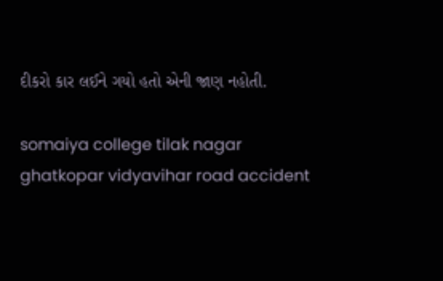દીકરો કાર લઈને ગયો હતો એની જાણ નહોતી.

somaiya college tilak nagar ghatkopar vidyavihar road accident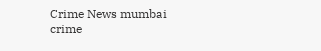Crime News mumbai crime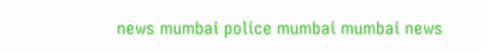news mumbai police mumbai mumbai news